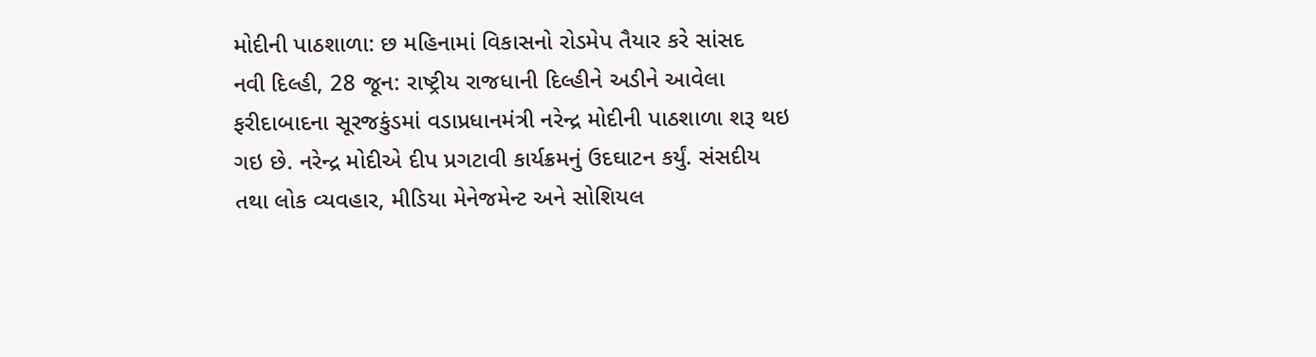મોદીની પાઠશાળા: છ મહિનામાં વિકાસનો રોડમેપ તૈયાર કરે સાંસદ
નવી દિલ્હી, 28 જૂન: રાષ્ટ્રીય રાજધાની દિલ્હીને અડીને આવેલા ફરીદાબાદના સૂરજકુંડમાં વડાપ્રધાનમંત્રી નરેન્દ્ર મોદીની પાઠશાળા શરૂ થઇ ગઇ છે. નરેન્દ્ર મોદીએ દીપ પ્રગટાવી કાર્યક્રમનું ઉદઘાટન કર્યું. સંસદીય તથા લોક વ્યવહાર, મીડિયા મેનેજમેન્ટ અને સોશિયલ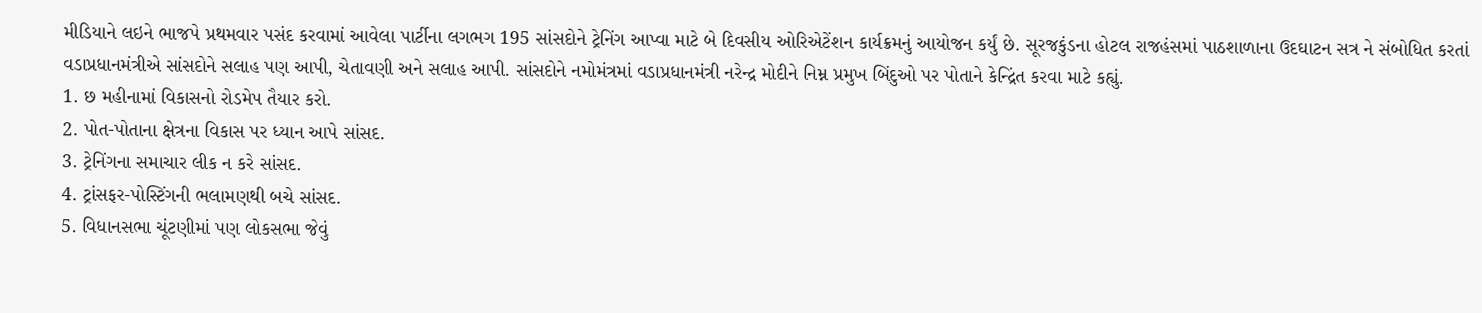મીડિયાને લઇને ભાજપે પ્રથમવાર પસંદ કરવામાં આવેલા પાર્ટીના લગભગ 195 સાંસદોને ટ્રેનિંગ આપ્વા માટે બે દિવસીય ઓરિએટેંશન કાર્યક્રમનું આયોજન કર્યું છે. સૂરજકુંડના હોટલ રાજહંસમાં પાઠશાળાના ઉદઘાટન સત્ર ને સંબોધિત કરતાં વડાપ્રધાનમંત્રીએ સાંસદોને સલાહ પણ આપી, ચેતાવણી અને સલાહ આપી. સાંસદોને નમોમંત્રમાં વડાપ્રધાનમંત્રી નરેન્દ્ર મોદીને નિમ્ન પ્રમુખ બિંદુઓ પર પોતાને કેન્દ્રિંત કરવા માટે કહ્યું.
1. છ મહીનામાં વિકાસનો રોડમેપ તૈયાર કરો.
2. પોત-પોતાના ક્ષેત્રના વિકાસ પર ધ્યાન આપે સાંસદ.
3. ટ્રેનિંગના સમાચાર લીક ન કરે સાંસદ.
4. ટ્રાંસફર-પોસ્ટિંગની ભલામણથી બચે સાંસદ.
5. વિધાનસભા ચૂંટણીમાં પણ લોકસભા જેવું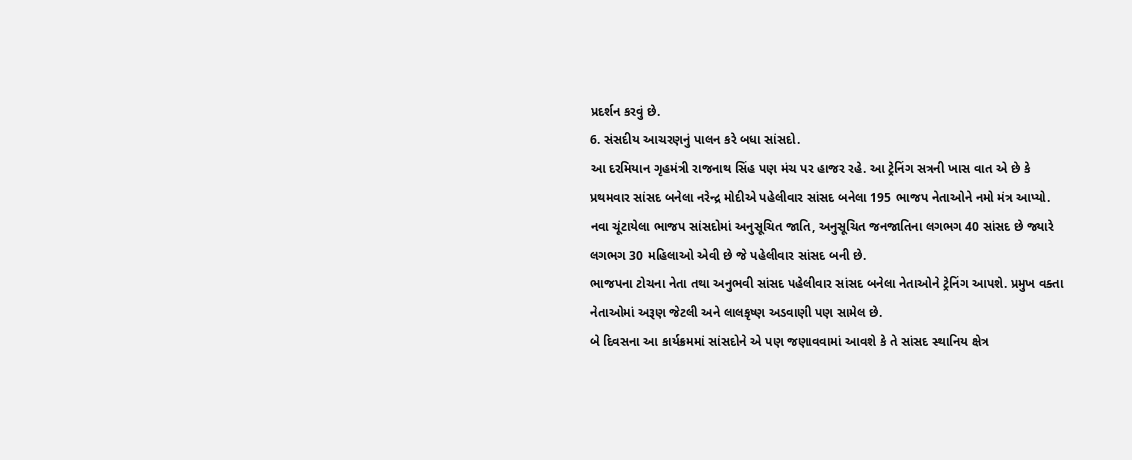પ્રદર્શન કરવું છે.
6. સંસદીય આચરણનું પાલન કરે બધા સાંસદો.
આ દરમિયાન ગૃહમંત્રી રાજનાથ સિંહ પણ મંચ પર હાજર રહે. આ ટ્રેનિંગ સત્રની ખાસ વાત એ છે કે પ્રથમવાર સાંસદ બનેલા નરેન્દ્ર મોદીએ પહેલીવાર સાંસદ બનેલા 195 ભાજપ નેતાઓને નમો મંત્ર આપ્યો. નવા ચૂંટાયેલા ભાજપ સાંસદોમાં અનુસૂચિત જાતિ, અનુસૂચિત જનજાતિના લગભગ 40 સાંસદ છે જ્યારે લગભગ 30 મહિલાઓ એવી છે જે પહેલીવાર સાંસદ બની છે.
ભાજપના ટોચના નેતા તથા અનુભવી સાંસદ પહેલીવાર સાંસદ બનેલા નેતાઓને ટ્રેનિંગ આપશે. પ્રમુખ વક્તા નેતાઓમાં અરૂણ જેટલી અને લાલકૃષ્ણ અડવાણી પણ સામેલ છે.
બે દિવસના આ કાર્યક્રમમાં સાંસદોને એ પણ જણાવવામાં આવશે કે તે સાંસદ સ્થાનિય ક્ષેત્ર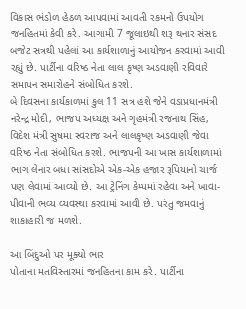વિકાસ ભંડોળ હેઠળ આપવામાં આવતી રકમનો ઉપયોગ જનહિતમાં કેવી કરે. આગામી 7 જૂલાઇથી શરૂ થનાર સંસદ બજેટ સત્રથી પહેલાં આ કાર્યશાળાનું આયોજન કરવામાં આવી રહ્યું છે. પાર્ટીના વરિષ્ઠ નેતા લાલ કૃષ્ણ અડવાણી રવિવારે સમાપન સમારોહને સંબોધિત કરશે.
બે દિવસના કાર્યકાળમાં કુલ 11 સત્ર હશે જેને વડાપ્રધાનમંત્રી નરેન્દ્ર મોદી, ભાજપ અધ્યક્ષ અને ગૃહમંત્રી રજનાથ સિંહ, વિદેશ મંત્રી સુષમા સ્વરાજ અને લાલકૃષ્ણ અડવાણી જેવા વરિષ્ઠ નેતા સંબોધિત કરશે. ભાજપની આ ખાસ કાર્યશાળામાં ભાગ લેનાર બધા સાંસદોએ એક-એક હજાર રૂપિયાનો ચાર્જ પણ લેવામાં આવ્યો છે. આ ટ્રેનિંગ કેમ્પમાં રહેવા અને ખાવા-પીવાની ભવ્ય વ્યવસ્થા કરવામાં આવી છે. પરંતુ જમવાનું શાકાહારી જ મળશે.

આ બિંદુઓ પર મૂક્યો ભાર
પોતાના મતવિસ્તારમાં જનહિતના કામ કરે. પાર્ટીના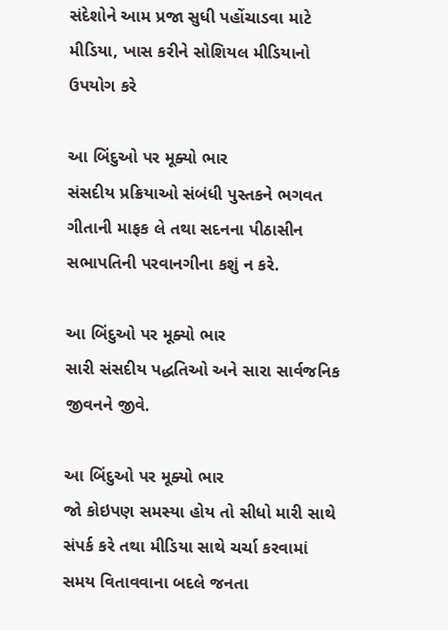સંદેશોને આમ પ્રજા સુધી પહોંચાડવા માટે મીડિયા, ખાસ કરીને સોશિયલ મીડિયાનો ઉપયોગ કરે

આ બિંદુઓ પર મૂક્યો ભાર
સંસદીય પ્રક્રિયાઓ સંબંધી પુસ્તકને ભગવત ગીતાની માફક લે તથા સદનના પીઠાસીન સભાપતિની પરવાનગીના કશું ન કરે.

આ બિંદુઓ પર મૂક્યો ભાર
સારી સંસદીય પદ્ધતિઓ અને સારા સાર્વજનિક જીવનને જીવે.

આ બિંદુઓ પર મૂક્યો ભાર
જો કોઇપણ સમસ્યા હોય તો સીધો મારી સાથે સંપર્ક કરે તથા મીડિયા સાથે ચર્ચા કરવામાં સમય વિતાવવાના બદલે જનતા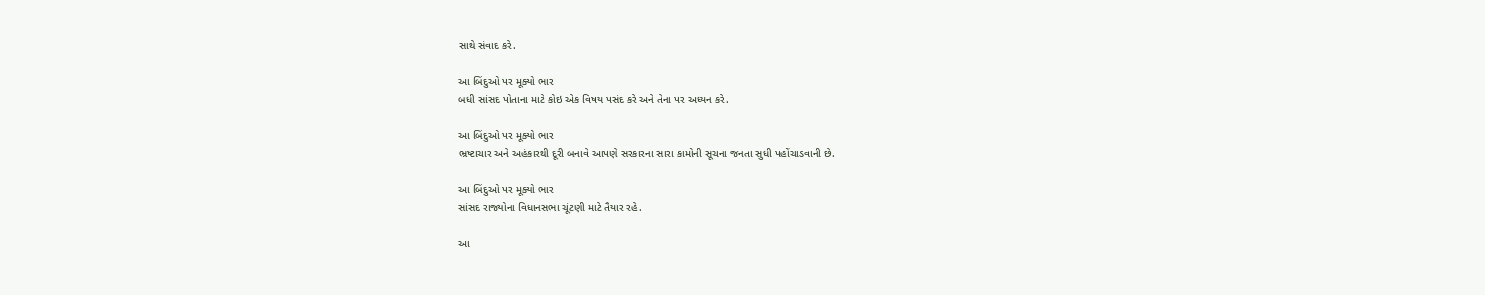સાથે સંવાદ કરે.

આ બિંદુઓ પર મૂક્યો ભાર
બધી સાંસદ પોતાના માટે કોઇ એક વિષય પસંદ કરે અને તેના પર અધ્યન કરે.

આ બિંદુઓ પર મૂક્યો ભાર
ભ્રષ્ટાચાર અને અહંકારથી દૂરી બનાવે આપણે સરકારના સારા કામોની સૂચના જનતા સુધી પહોંચાડવાની છે.

આ બિંદુઓ પર મૂક્યો ભાર
સાંસદ રાજ્યોના વિધાનસભા ચૂંટણી માટે તૈયાર રહે.

આ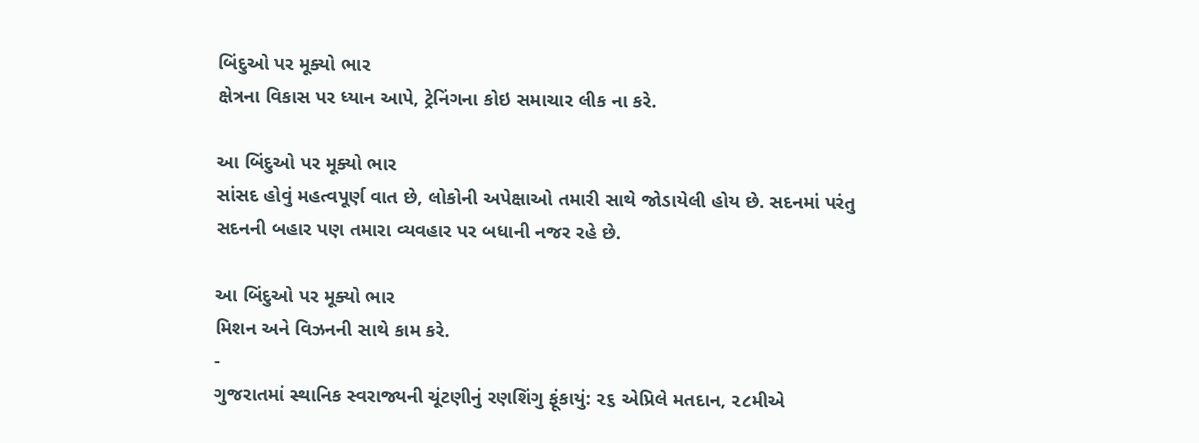બિંદુઓ પર મૂક્યો ભાર
ક્ષેત્રના વિકાસ પર ધ્યાન આપે, ટ્રેનિંગના કોઇ સમાચાર લીક ના કરે.

આ બિંદુઓ પર મૂક્યો ભાર
સાંસદ હોવું મહત્વપૂર્ણ વાત છે, લોકોની અપેક્ષાઓ તમારી સાથે જોડાયેલી હોય છે. સદનમાં પરંતુ સદનની બહાર પણ તમારા વ્યવહાર પર બધાની નજર રહે છે.

આ બિંદુઓ પર મૂક્યો ભાર
મિશન અને વિઝનની સાથે કામ કરે.
-
ગુજરાતમાં સ્થાનિક સ્વરાજ્યની ચૂંટણીનું રણશિંગુ ફૂંકાયું: ૨૬ એપ્રિલે મતદાન, ૨૮મીએ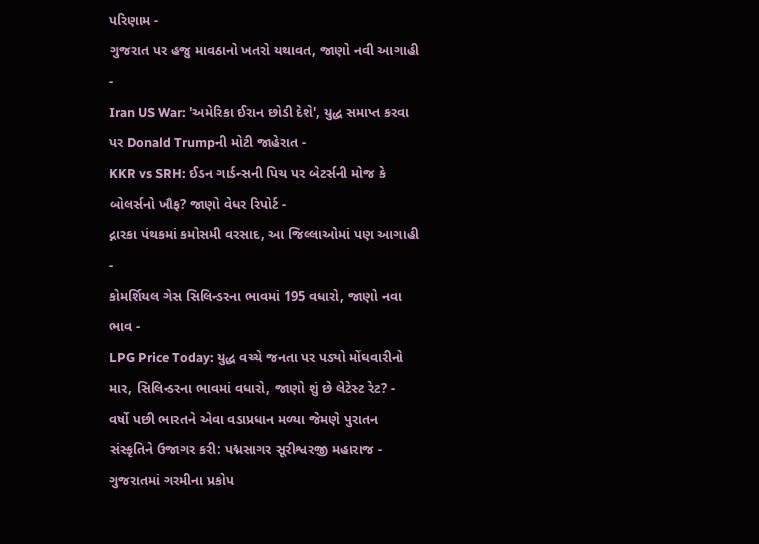પરિણામ -
ગુજરાત પર હજુ માવઠાનો ખતરો યથાવત, જાણો નવી આગાહી -
Iran US War: 'અમેરિકા ઈરાન છોડી દેશે', યુદ્ધ સમાપ્ત કરવા પર Donald Trumpની મોટી જાહેરાત -
KKR vs SRH: ઈડન ગાર્ડન્સની પિચ પર બેટર્સની મોજ કે બોલર્સનો ખૌફ? જાણો વેધર રિપોર્ટ -
દ્નારકા પંથકમાં કમોસમી વરસાદ, આ જિલ્લાઓમાં પણ આગાહી -
કોમર્શિયલ ગેસ સિલિન્ડરના ભાવમાં 195 વધારો, જાણો નવા ભાવ -
LPG Price Today: યુદ્ધ વચ્ચે જનતા પર પડ્યો મોંઘવારીનો માર, સિલિન્ડરના ભાવમાં વધારો, જાણો શું છે લેટેસ્ટ રેટ? -
વર્ષો પછી ભારતને એવા વડાપ્રધાન મળ્યા જેમણે પુરાતન સંસ્કૃતિને ઉજાગર કરી: પદ્મસાગર સૂરીશ્વરજી મહારાજ -
ગુજરાતમાં ગરમીના પ્રકોપ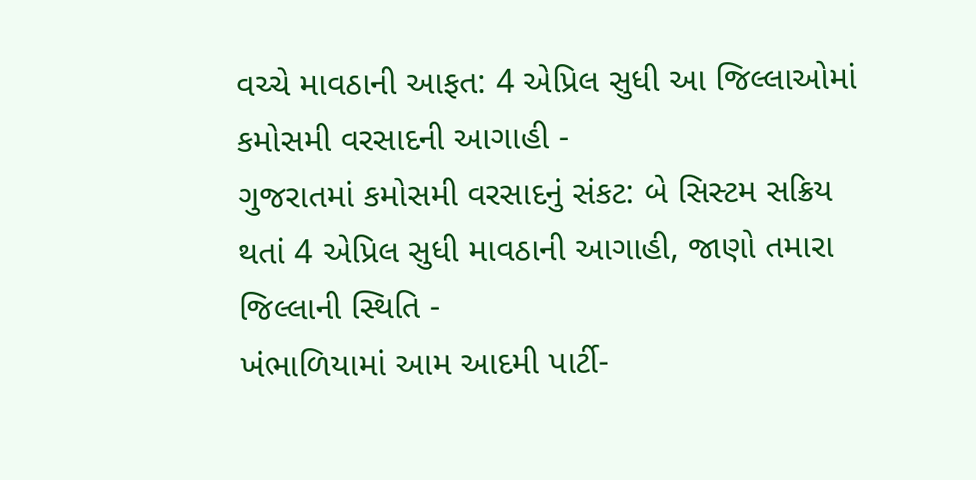વચ્ચે માવઠાની આફત: 4 એપ્રિલ સુધી આ જિલ્લાઓમાં કમોસમી વરસાદની આગાહી -
ગુજરાતમાં કમોસમી વરસાદનું સંકટ: બે સિસ્ટમ સક્રિય થતાં 4 એપ્રિલ સુધી માવઠાની આગાહી, જાણો તમારા જિલ્લાની સ્થિતિ -
ખંભાળિયામાં આમ આદમી પાર્ટી-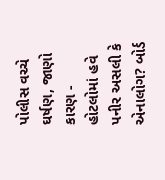પોલીસ વચ્ચે ઘર્ષણ, જાણો કારણ -
હોટલોમાં હવે પનીર અસલી કે એનાલોગ? બોર્ડ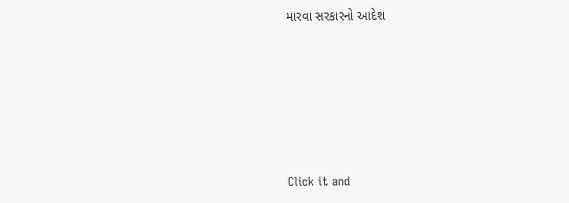મારવા સરકારનો આદેશ










Click it and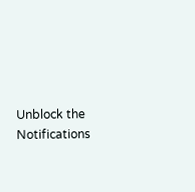Unblock the Notifications